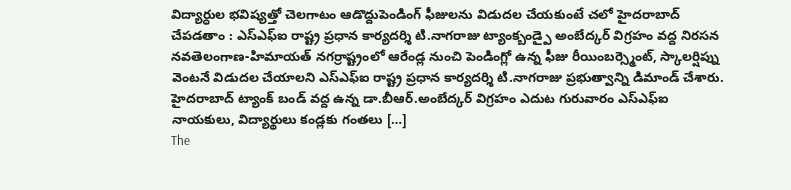విద్యార్ధుల భవిష్యత్తో చెలగాటం ఆడొద్దుపెండింగ్ ఫీజులను విడుదల చేయకుంటే చలో హైదరాబాద్ చేపడతాం : ఎస్ఎఫ్ఐ రాష్ట్ర ప్రధాన కార్యదర్శి టి.నాగరాజు ట్యాంక్బండ్పై అంబేద్కర్ విగ్రహం వద్ద నిరసన నవతెలంగాణ-హిమాయత్ నగర్రాష్ట్రంలో ఆరేండ్ల నుంచి పెండింగ్లో ఉన్న ఫీజు రీయింబర్స్మెంట్, స్కాలర్షిప్ను వెంటనే విడుదల చేయాలని ఎస్ఎఫ్ఐ రాష్ట్ర ప్రధాన కార్యదర్శి టి.నాగరాజు ప్రభుత్వాన్ని డిమాండ్ చేశారు. హైదరాబాద్ ట్యాంక్ బండ్ వద్ద ఉన్న డా.బీఆర్.అంబేద్కర్ విగ్రహం ఎదుట గురువారం ఎస్ఎఫ్ఐ నాయకులు, విద్యార్థులు కండ్లకు గంతలు […]
The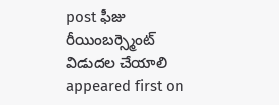post ఫీజు రీయింబర్స్మెంట్ విడుదల చేయాలి appeared first on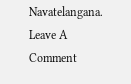Navatelangana.
Leave A Comment